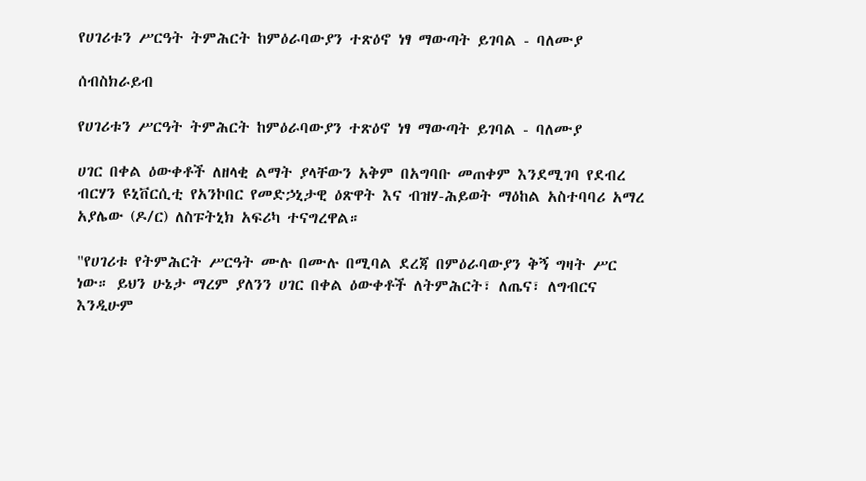የሀገሪቱን ሥርዓት ትምሕርት ከምዕራባውያን ተጽዕኖ ነፃ ማውጣት ይገባል - ባለሙያ

ሰብስክራይብ

የሀገሪቱን ሥርዓት ትምሕርት ከምዕራባውያን ተጽዕኖ ነፃ ማውጣት ይገባል - ባለሙያ

ሀገር በቀል ዕውቀቶች ለዘላቂ ልማት ያላቸውን አቅም በአግባቡ መጠቀም እንደሚገባ የደብረ ብርሃን ዩኒቨርሲቲ የአንኮበር የመድኃኒታዊ ዕጽዋት እና ብዝሃ-ሕይወት ማዕከል አስተባባሪ አማረ አያሌው (ዶ/ር) ለስፑትኒክ አፍሪካ ተናግረዋል።

"የሀገሪቱ የትምሕርት ሥርዓት ሙሉ በሙሉ በሚባል ደረጃ በምዕራባውያን ቅኝ ግዛት ሥር ነው። ይህን ሁኔታ ማረም ያለንን ሀገር በቀል ዕውቀቶች ለትምሕርት፣ ለጤና፣ ለግብርና እንዲሁም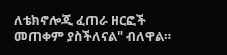ለቴክኖሎጂ ፈጠራ ዘርፎች መጠቀም ያስችለናል" ብለዋል።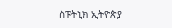ስፑትኒክ ኢትዮጵያ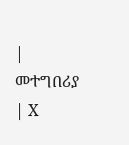| መተግበሪያ | X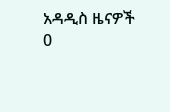አዳዲስ ዜናዎች
0